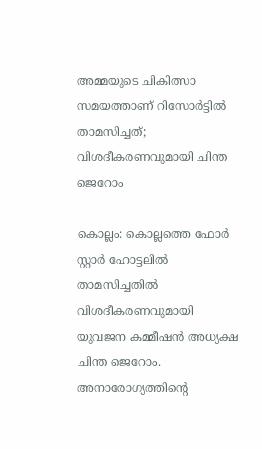അമ്മയുടെ ചികിത്സാ സമയത്താണ് റിസോർട്ടിൽ താമസിച്ചത്; വിശദീകരണവുമായി ചിന്ത ജെറോം

കൊല്ലം: കൊല്ലത്തെ ഫോർ സ്റ്റാർ ഹോട്ടലിൽ താമസിച്ചതിൽ വിശദീകരണവുമായി യുവജന കമ്മീഷൻ അധ്യക്ഷ ചിന്ത ജെറോം. അനാരോഗ്യത്തിന്റെ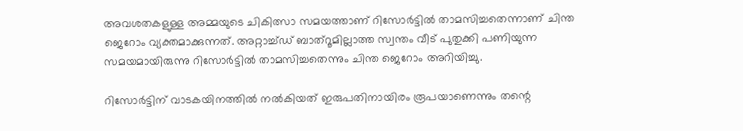അവശതകളുള്ള അമ്മയുടെ ചികിത്സാ സമയത്താണ് റിസോർട്ടിൽ താമസിച്ചതെന്നാണ് ചിന്ത ജെറോം വ്യക്തമാക്കുന്നത്. അറ്റാച്ച്ഡ് ബാത്‌റൂമില്ലാത്ത സ്വന്തം വീട് പുതുക്കി പണിയുന്ന സമയമായിരുന്നു റിസോർട്ടിൽ താമസിച്ചതെന്നും ചിന്ത ജെറോം അറിയിച്ചു.

റിസോർട്ടിന് വാടകയിനത്തിൽ നൽകിയത് ഇരുപതിനായിരം രൂപയാണെന്നും തന്റെ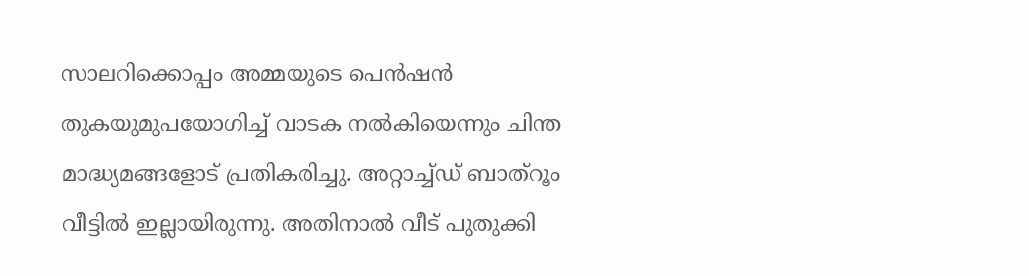സാലറിക്കൊപ്പം അമ്മയുടെ പെൻഷൻ തുകയുമുപയോഗിച്ച് വാടക നൽകിയെന്നും ചിന്ത മാദ്ധ്യമങ്ങളോട് പ്രതികരിച്ചു. അറ്റാച്ച്ഡ് ബാത്‌റൂം വീട്ടിൽ ഇല്ലായിരുന്നു. അതിനാൽ വീട് പുതുക്കി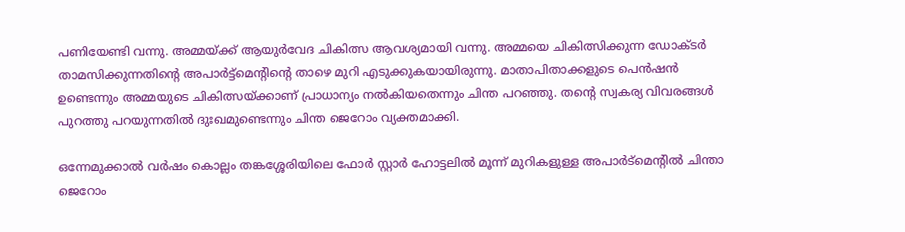പണിയേണ്ടി വന്നു. അമ്മയ്ക്ക് ആയുർവേദ ചികിത്സ ആവശ്യമായി വന്നു. അമ്മയെ ചികിത്സിക്കുന്ന ഡോക്ടർ താമസിക്കുന്നതിന്റെ അപാർട്ട്‌മെന്റിന്റെ താഴെ മുറി എടുക്കുകയായിരുന്നു. മാതാപിതാക്കളുടെ പെൻഷൻ ഉണ്ടെന്നും അമ്മയുടെ ചികിത്സയ്ക്കാണ് പ്രാധാന്യം നൽകിയതെന്നും ചിന്ത പറഞ്ഞു. തന്റെ സ്വകര്യ വിവരങ്ങൾ പുറത്തു പറയുന്നതിൽ ദുഃഖമുണ്ടെന്നും ചിന്ത ജെറോം വ്യക്തമാക്കി.

ഒന്നേമുക്കാൽ വർഷം കൊല്ലം തങ്കശ്ശേരിയിലെ ഫോർ സ്റ്റാർ ഹോട്ടലിൽ മൂന്ന് മുറികളുള്ള അപാർട്‌മെന്റിൽ ചിന്താ ജെറോം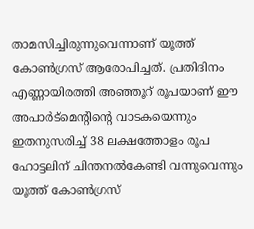താമസിച്ചിരുന്നുവെന്നാണ് യൂത്ത് കോൺഗ്രസ് ആരോപിച്ചത്. പ്രതിദിനം എണ്ണായിരത്തി അഞ്ഞൂറ് രൂപയാണ് ഈ അപാർട്‌മെന്റിന്റെ വാടകയെന്നും ഇതനുസരിച്ച് 38 ലക്ഷത്തോളം രൂപ ഹോട്ടലിന് ചിന്തനൽകേണ്ടി വന്നുവെന്നും യൂത്ത് കോൺഗ്രസ്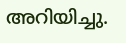അറിയിച്ചു.